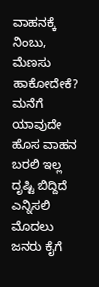ವಾಹನಕ್ಕೆ ನಿಂಬು, ಮೆಣಸು ಹಾಕೋದೇಕೆ? ಮನೆಗೆ ಯಾವುದೇ ಹೊಸ ವಾಹನ ಬರಲಿ ಇಲ್ಲ ದೃಷ್ಟಿ ಬಿದ್ದಿದೆ ಎನ್ನಿಸಲಿ ಮೊದಲು ಜನರು ಕೈಗೆ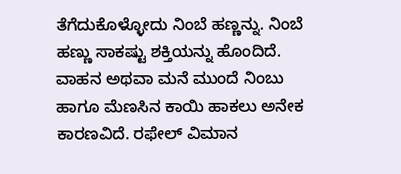ತೆಗೆದುಕೊಳ್ಳೋದು ನಿಂಬೆ ಹಣ್ಣನ್ನು. ನಿಂಬೆ ಹಣ್ಣು ಸಾಕಷ್ಟು ಶಕ್ತಿಯನ್ನು ಹೊಂದಿದೆ. ವಾಹನ ಅಥವಾ ಮನೆ ಮುಂದೆ ನಿಂಬು ಹಾಗೂ ಮೆಣಸಿನ ಕಾಯಿ ಹಾಕಲು ಅನೇಕ ಕಾರಣವಿದೆ. ರಫೇಲ್ ವಿಮಾನ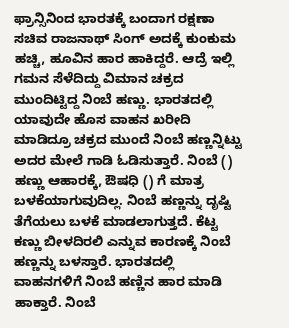ಫ್ರಾನ್ಸಿನಿಂದ ಭಾರತಕ್ಕೆ ಬಂದಾಗ ರಕ್ಷಣಾ ಸಚಿವ ರಾಜನಾಥ್ ಸಿಂಗ್ ಅದಕ್ಕೆ ಕುಂಕುಮ ಹಚ್ಚಿ, ಹೂವಿನ ಹಾರ ಹಾಕಿದ್ದರೆ. ಆದ್ರೆ ಇಲ್ಲಿ ಗಮನ ಸೆಳೆದಿದ್ದು ವಿಮಾನ ಚಕ್ರದ ಮುಂದಿಟ್ಟಿದ್ದ ನಿಂಬೆ ಹಣ್ಣು. ಭಾರತದಲ್ಲಿ ಯಾವುದೇ ಹೊಸ ವಾಹನ ಖರೀದಿ ಮಾಡಿದ್ರೂ ಚಕ್ರದ ಮುಂದೆ ನಿಂಬೆ ಹಣ್ಣನ್ನಿಟ್ಟು ಅದರ ಮೇಲೆ ಗಾಡಿ ಓಡಿಸುತ್ತಾರೆ. ನಿಂಬೆ () ಹಣ್ಣು ಆಹಾರಕ್ಕೆ, ಔಷಧಿ () ಗೆ ಮಾತ್ರ ಬಳಕೆಯಾಗುವುದಿಲ್ಲ. ನಿಂಬೆ ಹಣ್ಣನ್ನು ದೃಷ್ಟಿ ತೆಗೆಯಲು ಬಳಕೆ ಮಾಡಲಾಗುತ್ತದೆ. ಕೆಟ್ಟ ಕಣ್ಣು ಬೀಳದಿರಲಿ ಎನ್ನುವ ಕಾರಣಕ್ಕೆ ನಿಂಬೆ ಹಣ್ಣನ್ನು ಬಳಸ್ತಾರೆ. ಭಾರತದಲ್ಲಿ ವಾಹನಗಳಿಗೆ ನಿಂಬೆ ಹಣ್ಣಿನ ಹಾರ ಮಾಡಿ ಹಾಕ್ತಾರೆ. ನಿಂಬೆ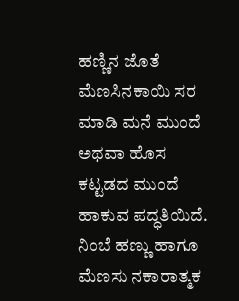ಹಣ್ಣಿನ ಜೊತೆ ಮೆಣಸಿನಕಾಯಿ ಸರ ಮಾಡಿ ಮನೆ ಮುಂದೆ ಅಥವಾ ಹೊಸ ಕಟ್ಟಡದ ಮುಂದೆ ಹಾಕುವ ಪದ್ಧತಿಯಿದೆ. ನಿಂಬೆ ಹಣ್ಣು ಹಾಗೂ ಮೆಣಸು ನಕಾರಾತ್ಮಕ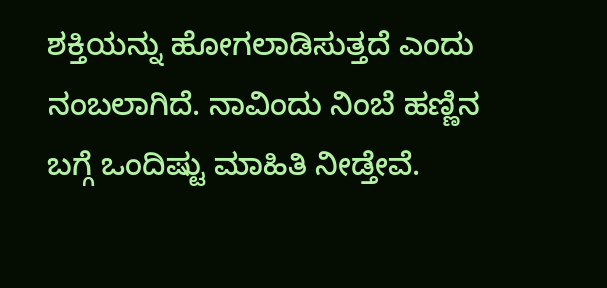ಶಕ್ತಿಯನ್ನು ಹೋಗಲಾಡಿಸುತ್ತದೆ ಎಂದು ನಂಬಲಾಗಿದೆ. ನಾವಿಂದು ನಿಂಬೆ ಹಣ್ಣಿನ ಬಗ್ಗೆ ಒಂದಿಷ್ಟು ಮಾಹಿತಿ ನೀಡ್ತೇವೆ.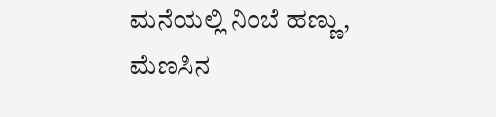ಮನೆಯಲ್ಲಿ ನಿಂಬೆ ಹಣ್ಣು, ಮೆಣಸಿನ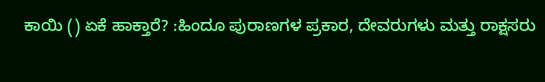ಕಾಯಿ () ಏಕೆ ಹಾಕ್ತಾರೆ? :ಹಿಂದೂ ಪುರಾಣಗಳ ಪ್ರಕಾರ, ದೇವರುಗಳು ಮತ್ತು ರಾಕ್ಷಸರು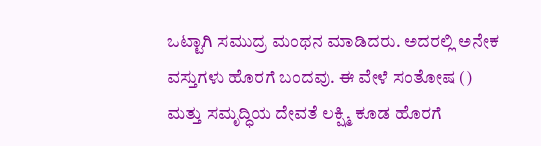ಒಟ್ಟಾಗಿ ಸಮುದ್ರ ಮಂಥನ ಮಾಡಿದರು. ಅದರಲ್ಲಿ ಅನೇಕ ವಸ್ತುಗಳು ಹೊರಗೆ ಬಂದವು. ಈ ವೇಳೆ ಸಂತೋಷ () ಮತ್ತು ಸಮೃದ್ಧಿಯ ದೇವತೆ ಲಕ್ಷ್ಮಿ ಕೂಡ ಹೊರಗೆ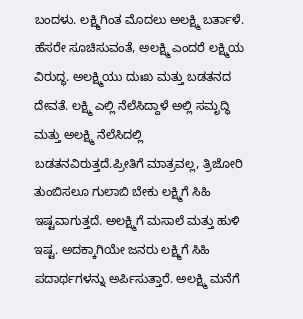ಬಂದಳು. ಲಕ್ಷ್ಮಿಗಿಂತ ಮೊದಲು ಅಲಕ್ಷ್ಮಿ ಬರ್ತಾಳೆ. ಹೆಸರೇ ಸೂಚಿಸುವಂತೆ, ಅಲಕ್ಷ್ಮಿ ಎಂದರೆ ಲಕ್ಷ್ಮಿಯ ವಿರುದ್ಧ. ಅಲಕ್ಷ್ಮಿಯು ದುಃಖ ಮತ್ತು ಬಡತನದ ದೇವತೆ. ಲಕ್ಷ್ಮಿ ಎಲ್ಲಿ ನೆಲೆಸಿದ್ದಾಳೆ ಅಲ್ಲಿ ಸಮೃದ್ಧಿ ಮತ್ತು ಅಲಕ್ಷ್ಮಿ ನೆಲೆಸಿದಲ್ಲಿ ಬಡತನವಿರುತ್ತದೆ.ಪ್ರೀತಿಗೆ ಮಾತ್ರವಲ್ಲ, ತ್ರಿಜೋರಿ ತುಂಬಿಸಲೂ ಗುಲಾಬಿ ಬೇಕು ಲಕ್ಷ್ಮಿಗೆ ಸಿಹಿ ಇಷ್ಟವಾಗುತ್ತದೆ. ಅಲಕ್ಷ್ಮಿಗೆ ಮಸಾಲೆ ಮತ್ತು ಹುಳಿ ಇಷ್ಟ. ಅದಕ್ಕಾಗಿಯೇ ಜನರು ಲಕ್ಷ್ಮಿಗೆ ಸಿಹಿ ಪದಾರ್ಥಗಳನ್ನು ಅರ್ಪಿಸುತ್ತಾರೆ. ಅಲಕ್ಷ್ಮಿ ಮನೆಗೆ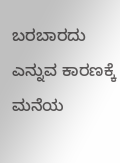ಬರಬಾರದು ಎನ್ನುವ ಕಾರಣಕ್ಕೆ ಮನೆಯ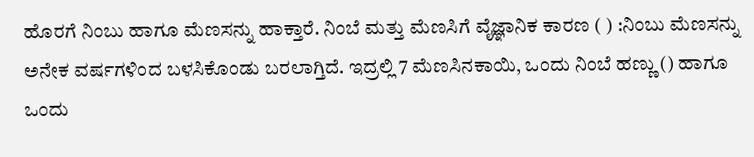ಹೊರಗೆ ನಿಂಬು ಹಾಗೂ ಮೆಣಸನ್ನು ಹಾಕ್ತಾರೆ. ನಿಂಬೆ ಮತ್ತು ಮೆಣಸಿಗೆ ವೈಜ್ಞಾನಿಕ ಕಾರಣ ( ) :ನಿಂಬು ಮೆಣಸನ್ನು ಅನೇಕ ವರ್ಷಗಳಿಂದ ಬಳಸಿಕೊಂಡು ಬರಲಾಗ್ತಿದೆ. ಇದ್ರಲ್ಲಿ 7 ಮೆಣಸಿನಕಾಯಿ, ಒಂದು ನಿಂಬೆ ಹಣ್ಣು () ಹಾಗೂ ಒಂದು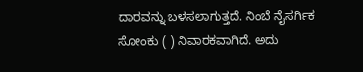ದಾರವನ್ನು ಬಳಸಲಾಗುತ್ತದೆ. ನಿಂಬೆ ನೈಸರ್ಗಿಕ ಸೋಂಕು ( ) ನಿವಾರಕವಾಗಿದೆ. ಅದು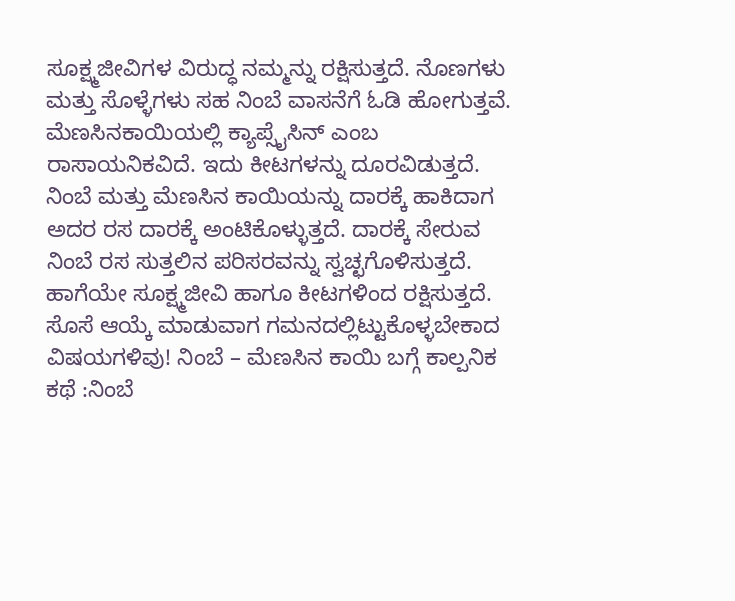ಸೂಕ್ಷ್ಮಜೀವಿಗಳ ವಿರುದ್ಧ ನಮ್ಮನ್ನು ರಕ್ಷಿಸುತ್ತದೆ. ನೊಣಗಳು ಮತ್ತು ಸೊಳ್ಳೆಗಳು ಸಹ ನಿಂಬೆ ವಾಸನೆಗೆ ಓಡಿ ಹೋಗುತ್ತವೆ. ಮೆಣಸಿನಕಾಯಿಯಲ್ಲಿ ಕ್ಯಾಪ್ಸೈಸಿನ್ ಎಂಬ ರಾಸಾಯನಿಕವಿದೆ. ಇದು ಕೀಟಗಳನ್ನು ದೂರವಿಡುತ್ತದೆ. ನಿಂಬೆ ಮತ್ತು ಮೆಣಸಿನ ಕಾಯಿಯನ್ನು ದಾರಕ್ಕೆ ಹಾಕಿದಾಗ ಅದರ ರಸ ದಾರಕ್ಕೆ ಅಂಟಿಕೊಳ್ಳುತ್ತದೆ. ದಾರಕ್ಕೆ ಸೇರುವ ನಿಂಬೆ ರಸ ಸುತ್ತಲಿನ ಪರಿಸರವನ್ನು ಸ್ವಚ್ಛಗೊಳಿಸುತ್ತದೆ. ಹಾಗೆಯೇ ಸೂಕ್ಷ್ಮಜೀವಿ ಹಾಗೂ ಕೀಟಗಳಿಂದ ರಕ್ಷಿಸುತ್ತದೆ. ಸೊಸೆ ಆಯ್ಕೆ ಮಾಡುವಾಗ ಗಮನದಲ್ಲಿಟ್ಟುಕೊಳ್ಳಬೇಕಾದ ವಿಷಯಗಳಿವು! ನಿಂಬೆ – ಮೆಣಸಿನ ಕಾಯಿ ಬಗ್ಗೆ ಕಾಲ್ಪನಿಕ ಕಥೆ :ನಿಂಬೆ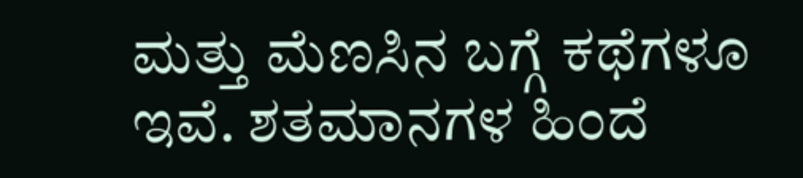ಮತ್ತು ಮೆಣಸಿನ ಬಗ್ಗೆ ಕಥೆಗಳೂ ಇವೆ. ಶತಮಾನಗಳ ಹಿಂದೆ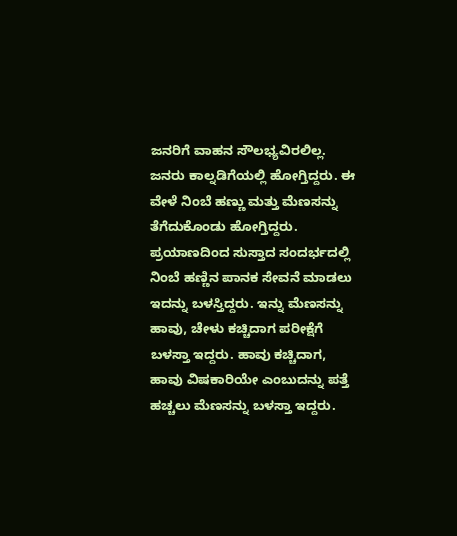ಜನರಿಗೆ ವಾಹನ ಸೌಲಭ್ಯವಿರಲಿಲ್ಲ. ಜನರು ಕಾಲ್ನಡಿಗೆಯಲ್ಲಿ ಹೋಗ್ತಿದ್ದರು. ಈ ವೇಳೆ ನಿಂಬೆ ಹಣ್ಣು ಮತ್ತು ಮೆಣಸನ್ನು ತೆಗೆದುಕೊಂಡು ಹೋಗ್ತಿದ್ದರು. ಪ್ರಯಾಣದಿಂದ ಸುಸ್ತಾದ ಸಂದರ್ಭದಲ್ಲಿ ನಿಂಬೆ ಹಣ್ಣಿನ ಪಾನಕ ಸೇವನೆ ಮಾಡಲು ಇದನ್ನು ಬಳಸ್ತಿದ್ದರು. ಇನ್ನು ಮೆಣಸನ್ನು ಹಾವು, ಚೇಳು ಕಚ್ಚಿದಾಗ ಪರೀಕ್ಷೆಗೆ ಬಳಸ್ತಾ ಇದ್ದರು. ಹಾವು ಕಚ್ಚಿದಾಗ, ಹಾವು ವಿಷಕಾರಿಯೇ ಎಂಬುದನ್ನು ಪತ್ತೆ ಹಚ್ಚಲು ಮೆಣಸನ್ನು ಬಳಸ್ತಾ ಇದ್ದರು.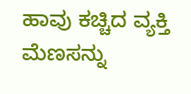ಹಾವು ಕಚ್ಚಿದ ವ್ಯಕ್ತಿ ಮೆಣಸನ್ನು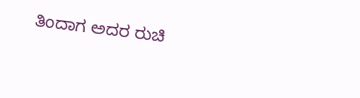ತಿಂದಾಗ ಅದರ ರುಚಿ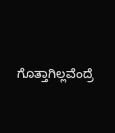ಗೊತ್ತಾಗಿಲ್ಲವೆಂದ್ರೆ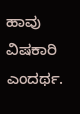ಹಾವು ವಿಷಕಾರಿ ಎಂದರ್ಥ.